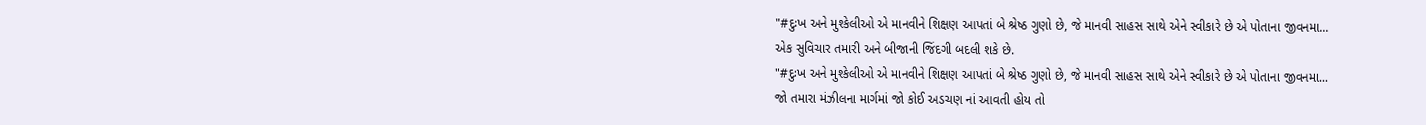"#દુઃખ અને મુશ્કેલીઓ એ માનવીને શિક્ષણ આપતાં બે શ્રેષ્ઠ ગુણો છે, જે માનવી સાહસ સાથે એને સ્વીકારે છે એ પોતાના જીવનમા...
એક સુવિચાર તમારી અને બીજાની જિંદગી બદલી શકે છે.
"#દુઃખ અને મુશ્કેલીઓ એ માનવીને શિક્ષણ આપતાં બે શ્રેષ્ઠ ગુણો છે, જે માનવી સાહસ સાથે એને સ્વીકારે છે એ પોતાના જીવનમા...
જો તમારા મંઝીલના માર્ગમાં જો કોઈ અડચણ નાં આવતી હોય તો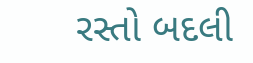રસ્તો બદલી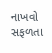નાખવો સફળતા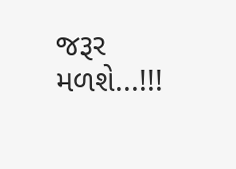જરૂર મળશે...!!!